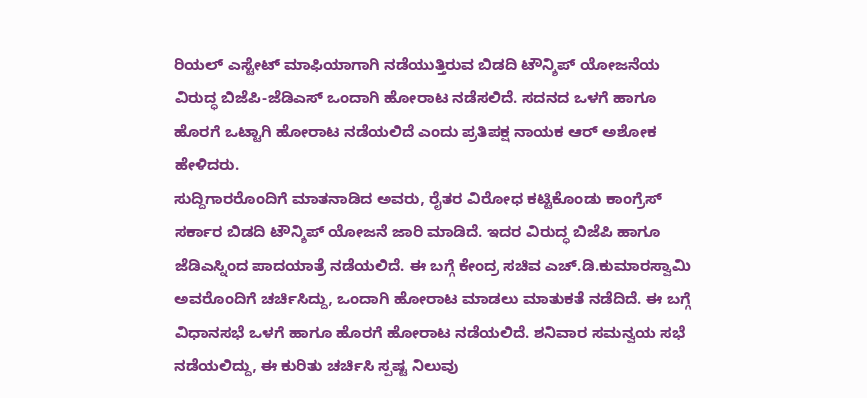ರಿಯಲ್ ಎಸ್ಟೇಟ್ ಮಾಫಿಯಾಗಾಗಿ ನಡೆಯುತ್ತಿರುವ ಬಿಡದಿ ಟೌನ್ಶಿಪ್ ಯೋಜನೆಯ ವಿರುದ್ಧ ಬಿಜೆಪಿ-ಜೆಡಿಎಸ್ ಒಂದಾಗಿ ಹೋರಾಟ ನಡೆಸಲಿದೆ. ಸದನದ ಒಳಗೆ ಹಾಗೂ ಹೊರಗೆ ಒಟ್ಟಾಗಿ ಹೋರಾಟ ನಡೆಯಲಿದೆ ಎಂದು ಪ್ರತಿಪಕ್ಷ ನಾಯಕ ಆರ್ ಅಶೋಕ ಹೇಳಿದರು.
ಸುದ್ದಿಗಾರರೊಂದಿಗೆ ಮಾತನಾಡಿದ ಅವರು, ರೈತರ ವಿರೋಧ ಕಟ್ಟಿಕೊಂಡು ಕಾಂಗ್ರೆಸ್ ಸರ್ಕಾರ ಬಿಡದಿ ಟೌನ್ಶಿಪ್ ಯೋಜನೆ ಜಾರಿ ಮಾಡಿದೆ. ಇದರ ವಿರುದ್ಧ ಬಿಜೆಪಿ ಹಾಗೂ ಜೆಡಿಎಸ್ನಿಂದ ಪಾದಯಾತ್ರೆ ನಡೆಯಲಿದೆ. ಈ ಬಗ್ಗೆ ಕೇಂದ್ರ ಸಚಿವ ಎಚ್.ಡಿ.ಕುಮಾರಸ್ವಾಮಿ ಅವರೊಂದಿಗೆ ಚರ್ಚಿಸಿದ್ದು, ಒಂದಾಗಿ ಹೋರಾಟ ಮಾಡಲು ಮಾತುಕತೆ ನಡೆದಿದೆ. ಈ ಬಗ್ಗೆ ವಿಧಾನಸಭೆ ಒಳಗೆ ಹಾಗೂ ಹೊರಗೆ ಹೋರಾಟ ನಡೆಯಲಿದೆ. ಶನಿವಾರ ಸಮನ್ವಯ ಸಭೆ ನಡೆಯಲಿದ್ದು, ಈ ಕುರಿತು ಚರ್ಚಿಸಿ ಸ್ಪಷ್ಟ ನಿಲುವು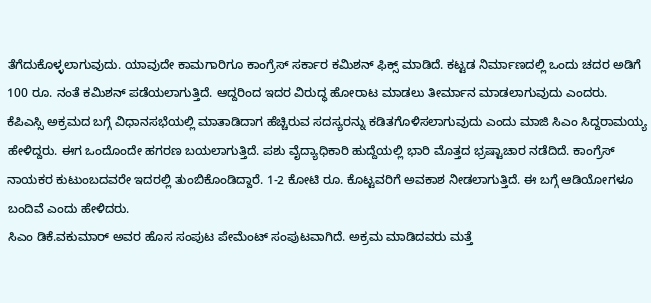ತೆಗೆದುಕೊಳ್ಳಲಾಗುವುದು. ಯಾವುದೇ ಕಾಮಗಾರಿಗೂ ಕಾಂಗ್ರೆಸ್ ಸರ್ಕಾರ ಕಮಿಶನ್ ಫಿಕ್ಸ್ ಮಾಡಿದೆ. ಕಟ್ಟಡ ನಿರ್ಮಾಣದಲ್ಲಿ ಒಂದು ಚದರ ಅಡಿಗೆ 100 ರೂ. ನಂತೆ ಕಮಿಶನ್ ಪಡೆಯಲಾಗುತ್ತಿದೆ. ಆದ್ದರಿಂದ ಇದರ ವಿರುದ್ಧ ಹೋರಾಟ ಮಾಡಲು ತೀರ್ಮಾನ ಮಾಡಲಾಗುವುದು ಎಂದರು.
ಕೆಪಿಎಸ್ಸಿ ಅಕ್ರಮದ ಬಗ್ಗೆ ವಿಧಾನಸಭೆಯಲ್ಲಿ ಮಾತಾಡಿದಾಗ ಹೆಚ್ಚಿರುವ ಸದಸ್ಯರನ್ನು ಕಡಿತಗೊಳಿಸಲಾಗುವುದು ಎಂದು ಮಾಜಿ ಸಿಎಂ ಸಿದ್ದರಾಮಯ್ಯ ಹೇಳಿದ್ದರು. ಈಗ ಒಂದೊಂದೇ ಹಗರಣ ಬಯಲಾಗುತ್ತಿದೆ. ಪಶು ವೈದ್ಯಾಧಿಕಾರಿ ಹುದ್ದೆಯಲ್ಲಿ ಭಾರಿ ಮೊತ್ತದ ಭ್ರಷ್ಟಾಚಾರ ನಡೆದಿದೆ. ಕಾಂಗ್ರೆಸ್ ನಾಯಕರ ಕುಟುಂಬದವರೇ ಇದರಲ್ಲಿ ತುಂಬಿಕೊಂಡಿದ್ದಾರೆ. 1-2 ಕೋಟಿ ರೂ. ಕೊಟ್ಟವರಿಗೆ ಅವಕಾಶ ನೀಡಲಾಗುತ್ತಿದೆ. ಈ ಬಗ್ಗೆ ಆಡಿಯೋಗಳೂ ಬಂದಿವೆ ಎಂದು ಹೇಳಿದರು.
ಸಿಎಂ ಡಿಕೆ.ವಕುಮಾರ್ ಅವರ ಹೊಸ ಸಂಪುಟ ಪೇಮೆಂಟ್ ಸಂಪುಟವಾಗಿದೆ. ಅಕ್ರಮ ಮಾಡಿದವರು ಮತ್ತೆ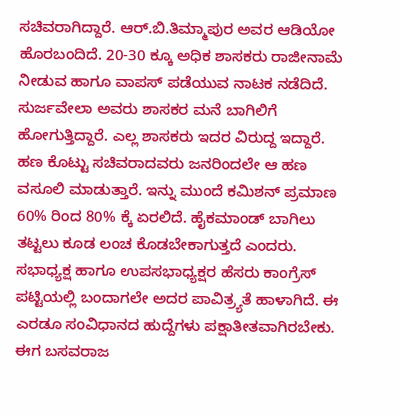ಸಚಿವರಾಗಿದ್ದಾರೆ. ಆರ್.ಬಿ.ತಿಮ್ಮಾಪುರ ಅವರ ಆಡಿಯೋ ಹೊರಬಂದಿದೆ. 20-30 ಕ್ಕೂ ಅಧಿಕ ಶಾಸಕರು ರಾಜೀನಾಮೆ ನೀಡುವ ಹಾಗೂ ವಾಪಸ್ ಪಡೆಯುವ ನಾಟಕ ನಡೆದಿದೆ. ಸುರ್ಜವೇಲಾ ಅವರು ಶಾಸಕರ ಮನೆ ಬಾಗಿಲಿಗೆ ಹೋಗುತ್ತಿದ್ದಾರೆ. ಎಲ್ಲ ಶಾಸಕರು ಇದರ ವಿರುದ್ದ ಇದ್ದಾರೆ. ಹಣ ಕೊಟ್ಟು ಸಚಿವರಾದವರು ಜನರಿಂದಲೇ ಆ ಹಣ ವಸೂಲಿ ಮಾಡುತ್ತಾರೆ. ಇನ್ನು ಮುಂದೆ ಕಮಿಶನ್ ಪ್ರಮಾಣ 60% ರಿಂದ 80% ಕ್ಕೆ ಏರಲಿದೆ. ಹೈಕಮಾಂಡ್ ಬಾಗಿಲು ತಟ್ಟಲು ಕೂಡ ಲಂಚ ಕೊಡಬೇಕಾಗುತ್ತದೆ ಎಂದರು.
ಸಭಾಧ್ಯಕ್ಷ ಹಾಗೂ ಉಪಸಭಾಧ್ಯಕ್ಷರ ಹೆಸರು ಕಾಂಗ್ರೆಸ್ ಪಟ್ಟಿಯಲ್ಲಿ ಬಂದಾಗಲೇ ಅದರ ಪಾವಿತ್ರ್ಯತೆ ಹಾಳಾಗಿದೆ. ಈ ಎರಡೂ ಸಂವಿಧಾನದ ಹುದ್ದೆಗಳು ಪಕ್ಷಾತೀತವಾಗಿರಬೇಕು. ಈಗ ಬಸವರಾಜ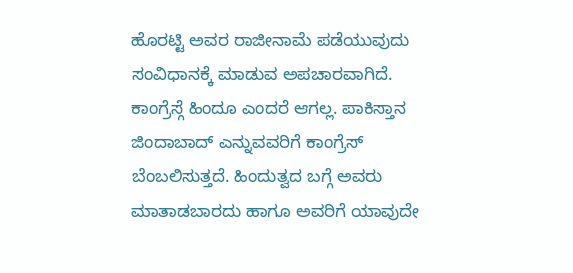ಹೊರಟ್ಟಿ ಅವರ ರಾಜೀನಾಮೆ ಪಡೆಯುವುದು ಸಂವಿಧಾನಕ್ಕೆ ಮಾಡುವ ಅಪಚಾರವಾಗಿದೆ. ಕಾಂಗ್ರೆಸ್ಗೆ ಹಿಂದೂ ಎಂದರೆ ಆಗಲ್ಲ. ಪಾಕಿಸ್ತಾನ ಜಿಂದಾಬಾದ್ ಎನ್ನುವವರಿಗೆ ಕಾಂಗ್ರೆಸ್ ಬೆಂಬಲಿಸುತ್ತದೆ. ಹಿಂದುತ್ವದ ಬಗ್ಗೆ ಅವರು ಮಾತಾಡಬಾರದು ಹಾಗೂ ಅವರಿಗೆ ಯಾವುದೇ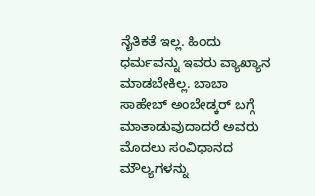ನೈತಿಕತೆ ಇಲ್ಲ. ಹಿಂದು ಧರ್ಮವನ್ನು ಇವರು ವ್ಯಾಖ್ಯಾನ ಮಾಡಬೇಕಿಲ್ಲ. ಬಾಬಾ ಸಾಹೇಬ್ ಅಂಬೇಡ್ಕರ್ ಬಗ್ಗೆ ಮಾತಾಡುವುದಾದರೆ ಅವರು ಮೊದಲು ಸಂವಿಧಾನದ ಮೌಲ್ಯಗಳನ್ನು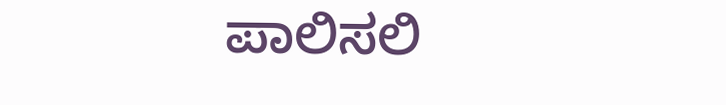ಪಾಲಿಸಲಿ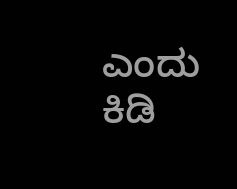ಎಂದು ಕಿಡಿ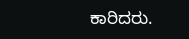ಕಾರಿದರು.